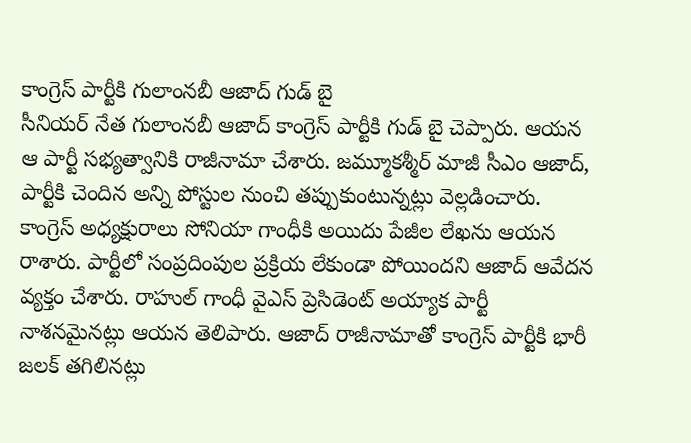కాంగ్రెస్ పార్టీకి గులాంనబీ ఆజాద్ గుడ్ బై
సీనియర్ నేత గులాంనబీ ఆజాద్ కాంగ్రెస్ పార్టీకి గుడ్ బై చెప్పారు. ఆయన ఆ పార్టీ సభ్యత్వానికి రాజీనామా చేశారు. జమ్మూకశ్మీర్ మాజీ సీఎం ఆజాద్, పార్టీకి చెందిన అన్ని పోస్టుల నుంచి తప్పుకుంటున్నట్లు వెల్లడించారు. కాంగ్రెస్ అధ్యక్షురాలు సోనియా గాంధీకి అయిదు పేజీల లేఖను ఆయన రాశారు. పార్టీలో సంప్రదింపుల ప్రక్రియ లేకుండా పోయిందని ఆజాద్ ఆవేదన వ్యక్తం చేశారు. రాహుల్ గాంధీ వైఎస్ ప్రెసిడెంట్ అయ్యాక పార్టీ నాశనమైనట్లు ఆయన తెలిపారు. ఆజాద్ రాజీనామాతో కాంగ్రెస్ పార్టీకి భారీ జలక్ తగిలినట్లు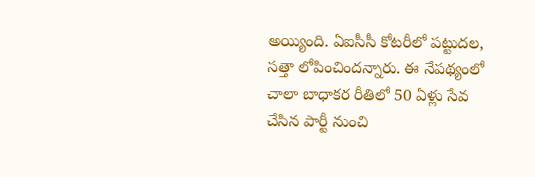అయ్యింది. ఏఐసీసీ కోటరీలో పట్టుదల, సత్తా లోపించిందన్నారు. ఈ నేపథ్యంలో చాలా బాధాకర రీతిలో 50 ఏళ్లు సేవ చేసిన పార్టీ నుంచి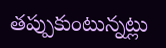తప్పుకుంటున్నట్లు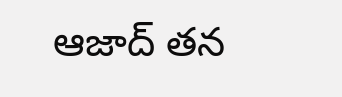ఆజాద్ తన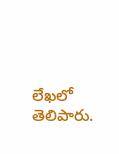లేఖలో తెలిపారు.